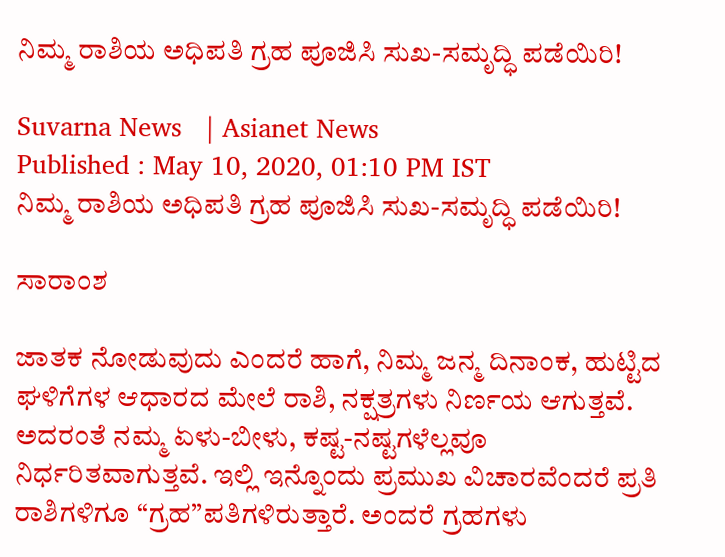ನಿಮ್ಮ ರಾಶಿಯ ಅಧಿಪತಿ ಗ್ರಹ ಪೂಜಿಸಿ ಸುಖ-ಸಮೃದ್ಧಿ ಪಡೆಯಿರಿ!

Suvarna News   | Asianet News
Published : May 10, 2020, 01:10 PM IST
ನಿಮ್ಮ ರಾಶಿಯ ಅಧಿಪತಿ ಗ್ರಹ ಪೂಜಿಸಿ ಸುಖ-ಸಮೃದ್ಧಿ ಪಡೆಯಿರಿ!

ಸಾರಾಂಶ

ಜಾತಕ ನೋಡುವುದು ಎಂದರೆ ಹಾಗೆ, ನಿಮ್ಮ ಜನ್ಮ ದಿನಾಂಕ, ಹುಟ್ಟಿದ ಘಳಿಗೆಗಳ ಆಧಾರದ ಮೇಲೆ ರಾಶಿ, ನಕ್ಷತ್ರಗಳು ನಿರ್ಣಯ ಆಗುತ್ತವೆ. ಅದರಂತೆ ನಮ್ಮ ಏಳು-ಬೀಳು, ಕಷ್ಟ-ನಷ್ಟಗಳೆಲ್ಲವೂ ನಿರ್ಧರಿತವಾಗುತ್ತವೆ. ಇಲ್ಲಿ ಇನ್ನೊಂದು ಪ್ರಮುಖ ವಿಚಾರವೆಂದರೆ ಪ್ರತಿ ರಾಶಿಗಳಿಗೂ “ಗ್ರಹ”ಪತಿಗಳಿರುತ್ತಾರೆ. ಅಂದರೆ ಗ್ರಹಗಳು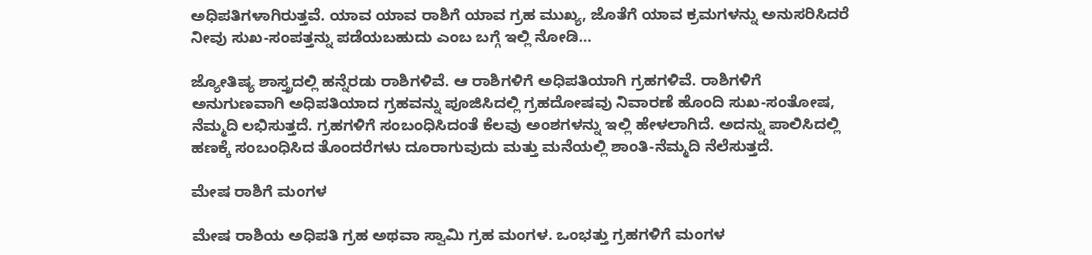ಅಧಿಪತಿಗಳಾಗಿರುತ್ತವೆ. ಯಾವ ಯಾವ ರಾಶಿಗೆ ಯಾವ ಗ್ರಹ ಮುಖ್ಯ, ಜೊತೆಗೆ ಯಾವ ಕ್ರಮಗಳನ್ನು ಅನುಸರಿಸಿದರೆ ನೀವು ಸುಖ-ಸಂಪತ್ತನ್ನು ಪಡೆಯಬಹುದು ಎಂಬ ಬಗ್ಗೆ ಇಲ್ಲಿ ನೋಡಿ…

ಜ್ಯೋತಿಷ್ಯ ಶಾಸ್ತ್ರದಲ್ಲಿ ಹನ್ನೆರಡು ರಾಶಿಗಳಿವೆ. ಆ ರಾಶಿಗಳಿಗೆ ಅಧಿಪತಿಯಾಗಿ ಗ್ರಹಗಳಿವೆ. ರಾಶಿಗಳಿಗೆ ಅನುಗುಣವಾಗಿ ಅಧಿಪತಿಯಾದ ಗ್ರಹವನ್ನು ಪೂಜಿಸಿದಲ್ಲಿ ಗ್ರಹದೋಷವು ನಿವಾರಣೆ ಹೊಂದಿ ಸುಖ-ಸಂತೋಷ, ನೆಮ್ಮದಿ ಲಭಿಸುತ್ತದೆ. ಗ್ರಹಗಳಿಗೆ ಸಂಬಂಧಿಸಿದಂತೆ ಕೆಲವು ಅಂಶಗಳನ್ನು ಇಲ್ಲಿ ಹೇಳಲಾಗಿದೆ. ಅದನ್ನು ಪಾಲಿಸಿದಲ್ಲಿ ಹಣಕ್ಕೆ ಸಂಬಂಧಿಸಿದ ತೊಂದರೆಗಳು ದೂರಾಗುವುದು ಮತ್ತು ಮನೆಯಲ್ಲಿ ಶಾಂತಿ-ನೆಮ್ಮದಿ ನೆಲೆಸುತ್ತದೆ.

ಮೇಷ ರಾಶಿಗೆ ಮಂಗಳ

ಮೇಷ ರಾಶಿಯ ಅಧಿಪತಿ ಗ್ರಹ ಅಥವಾ ಸ್ವಾಮಿ ಗ್ರಹ ಮಂಗಳ. ಒಂಭತ್ತು ಗ್ರಹಗಳಿಗೆ ಮಂಗಳ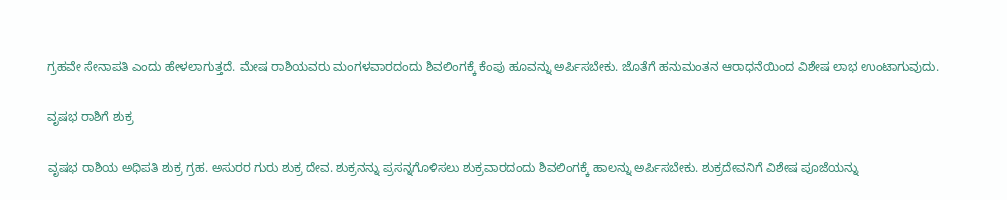ಗ್ರಹವೇ ಸೇನಾಪತಿ ಎಂದು ಹೇಳಲಾಗುತ್ತದೆ. ಮೇಷ ರಾಶಿಯವರು ಮಂಗಳವಾರದಂದು ಶಿವಲಿಂಗಕ್ಕೆ ಕೆಂಪು ಹೂವನ್ನು ಅರ್ಪಿಸಬೇಕು. ಜೊತೆಗೆ ಹನುಮಂತನ ಆರಾಧನೆಯಿಂದ ವಿಶೇಷ ಲಾಭ ಉಂಟಾಗುವುದು.

ವೃಷಭ ರಾಶಿಗೆ ಶುಕ್ರ

ವೃಷಭ ರಾಶಿಯ ಅಧಿಪತಿ ಶುಕ್ರ ಗ್ರಹ. ಅಸುರರ ಗುರು ಶುಕ್ರ ದೇವ. ಶುಕ್ರನನ್ನು ಪ್ರಸನ್ನಗೊಳಿಸಲು ಶುಕ್ರವಾರದಂದು ಶಿವಲಿಂಗಕ್ಕೆ ಹಾಲನ್ನು ಅರ್ಪಿಸಬೇಕು. ಶುಕ್ರದೇವನಿಗೆ ವಿಶೇಷ ಪೂಜೆಯನ್ನು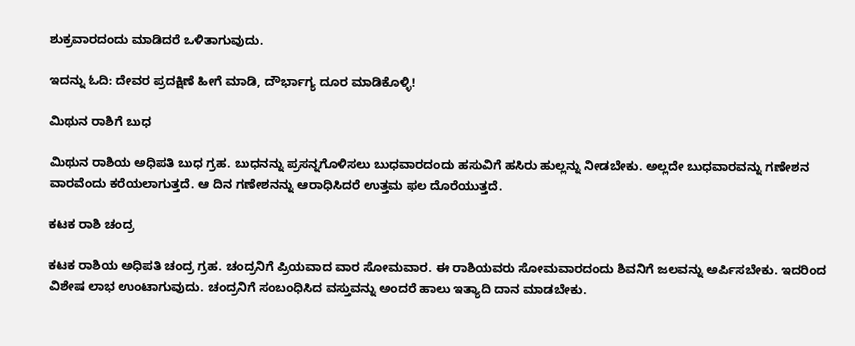ಶುಕ್ರವಾರದಂದು ಮಾಡಿದರೆ ಒಳಿತಾಗುವುದು.

ಇದನ್ನು ಓದಿ: ದೇವರ ಪ್ರದಕ್ಷಿಣೆ ಹೀಗೆ ಮಾಡಿ, ದೌರ್ಭಾಗ್ಯ ದೂರ ಮಾಡಿಕೊಳ್ಳಿ!

ಮಿಥುನ ರಾಶಿಗೆ ಬುಧ

ಮಿಥುನ ರಾಶಿಯ ಅಧಿಪತಿ ಬುಧ ಗ್ರಹ. ಬುಧನನ್ನು ಪ್ರಸನ್ನಗೊಳಿಸಲು ಬುಧವಾರದಂದು ಹಸುವಿಗೆ ಹಸಿರು ಹುಲ್ಲನ್ನು ನೀಡಬೇಕು. ಅಲ್ಲದೇ ಬುಧವಾರವನ್ನು ಗಣೇಶನ ವಾರವೆಂದು ಕರೆಯಲಾಗುತ್ತದೆ. ಆ ದಿನ ಗಣೇಶನನ್ನು ಆರಾಧಿಸಿದರೆ ಉತ್ತಮ ಫಲ ದೊರೆಯುತ್ತದೆ.

ಕಟಕ ರಾಶಿ ಚಂದ್ರ

ಕಟಕ ರಾಶಿಯ ಅಧಿಪತಿ ಚಂದ್ರ ಗ್ರಹ. ಚಂದ್ರನಿಗೆ ಪ್ರಿಯವಾದ ವಾರ ಸೋಮವಾರ. ಈ ರಾಶಿಯವರು ಸೋಮವಾರದಂದು ಶಿವನಿಗೆ ಜಲವನ್ನು ಅರ್ಪಿಸಬೇಕು. ಇದರಿಂದ ವಿಶೇಷ ಲಾಭ ಉಂಟಾಗುವುದು. ಚಂದ್ರನಿಗೆ ಸಂಬಂಧಿಸಿದ ವಸ್ತುವನ್ನು ಅಂದರೆ ಹಾಲು ಇತ್ಯಾದಿ ದಾನ ಮಾಡಬೇಕು.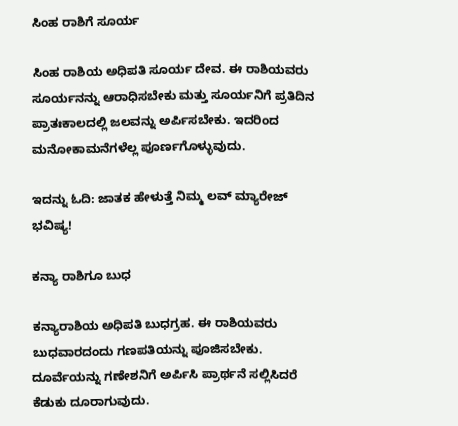ಸಿಂಹ ರಾಶಿಗೆ ಸೂರ್ಯ

ಸಿಂಹ ರಾಶಿಯ ಅಧಿಪತಿ ಸೂರ್ಯ ದೇವ. ಈ ರಾಶಿಯವರು ಸೂರ್ಯನನ್ನು ಆರಾಧಿಸಬೇಕು ಮತ್ತು ಸೂರ್ಯನಿಗೆ ಪ್ರತಿದಿನ ಪ್ರಾತಃಕಾಲದಲ್ಲಿ ಜಲವನ್ನು ಅರ್ಪಿಸಬೇಕು. ಇದರಿಂದ ಮನೋಕಾಮನೆಗಳೆಲ್ಲ ಪೂರ್ಣಗೊಳ್ಳುವುದು.

ಇದನ್ನು ಓದಿ: ಜಾತಕ ಹೇಳುತ್ತೆ ನಿಮ್ಮ ಲವ್ ಮ್ಯಾರೇಜ್ ಭವಿಷ್ಯ!

ಕನ್ಯಾ ರಾಶಿಗೂ ಬುಧ

ಕನ್ಯಾರಾಶಿಯ ಅಧಿಪತಿ ಬುಧಗ್ರಹ. ಈ ರಾಶಿಯವರು ಬುಧವಾರದಂದು ಗಣಪತಿಯನ್ನು ಪೂಜಿಸಬೇಕು. ದೂರ್ವೆಯನ್ನು ಗಣೇಶನಿಗೆ ಅರ್ಪಿಸಿ ಪ್ರಾರ್ಥನೆ ಸಲ್ಲಿಸಿದರೆ ಕೆಡುಕು ದೂರಾಗುವುದು.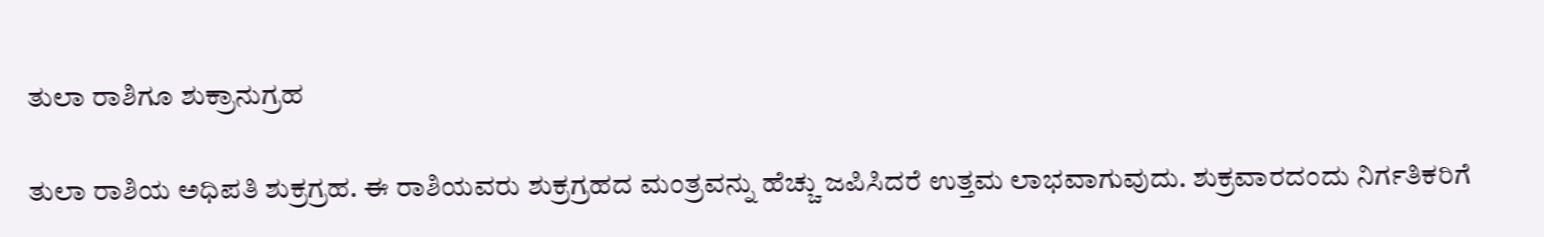ತುಲಾ ರಾಶಿಗೂ ಶುಕ್ರಾನುಗ್ರಹ

ತುಲಾ ರಾಶಿಯ ಅಧಿಪತಿ ಶುಕ್ರಗ್ರಹ. ಈ ರಾಶಿಯವರು ಶುಕ್ರಗ್ರಹದ ಮಂತ್ರವನ್ನು ಹೆಚ್ಚು ಜಪಿಸಿದರೆ ಉತ್ತಮ ಲಾಭವಾಗುವುದು. ಶುಕ್ರವಾರದಂದು ನಿರ್ಗತಿಕರಿಗೆ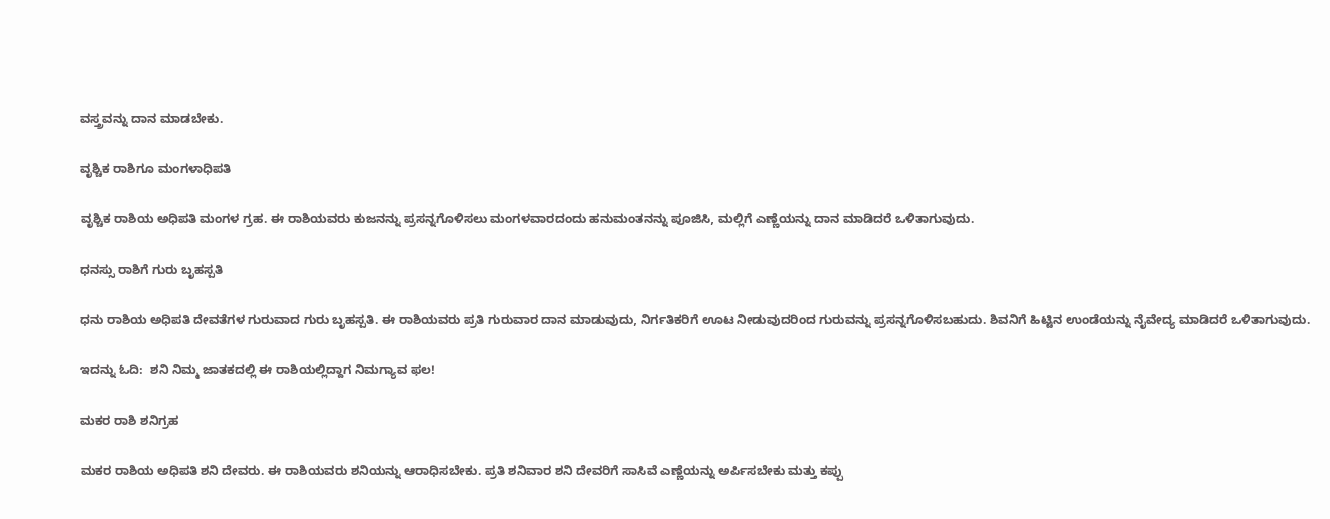ವಸ್ತ್ರವನ್ನು ದಾನ ಮಾಡಬೇಕು.

ವೃಶ್ಚಿಕ ರಾಶಿಗೂ ಮಂಗಳಾಧಿಪತಿ

ವೃಶ್ಚಿಕ ರಾಶಿಯ ಅಧಿಪತಿ ಮಂಗಳ ಗ್ರಹ. ಈ ರಾಶಿಯವರು ಕುಜನನ್ನು ಪ್ರಸನ್ನಗೊಳಿಸಲು ಮಂಗಳವಾರದಂದು ಹನುಮಂತನನ್ನು ಪೂಜಿಸಿ, ಮಲ್ಲಿಗೆ ಎಣ್ಣೆಯನ್ನು ದಾನ ಮಾಡಿದರೆ ಒಳಿತಾಗುವುದು.

ಧನಸ್ಸು ರಾಶಿಗೆ ಗುರು ಬೃಹಸ್ಪತಿ

ಧನು ರಾಶಿಯ ಅಧಿಪತಿ ದೇವತೆಗಳ ಗುರುವಾದ ಗುರು ಬೃಹಸ್ಪತಿ. ಈ ರಾಶಿಯವರು ಪ್ರತಿ ಗುರುವಾರ ದಾನ ಮಾಡುವುದು, ನಿರ್ಗತಿಕರಿಗೆ ಊಟ ನೀಡುವುದರಿಂದ ಗುರುವನ್ನು ಪ್ರಸನ್ನಗೊಳಿಸಬಹುದು. ಶಿವನಿಗೆ ಹಿಟ್ಟಿನ ಉಂಡೆಯನ್ನು ನೈವೇದ್ಯ ಮಾಡಿದರೆ ಒಳಿತಾಗುವುದು.

ಇದನ್ನು ಓದಿ:  ಶನಿ ನಿಮ್ಮ ಜಾತಕದಲ್ಲಿ ಈ ರಾಶಿಯಲ್ಲಿದ್ದಾಗ ನಿಮಗ್ಯಾವ ಫಲ!

ಮಕರ ರಾಶಿ ಶನಿಗ್ರಹ

ಮಕರ ರಾಶಿಯ ಅಧಿಪತಿ ಶನಿ ದೇವರು. ಈ ರಾಶಿಯವರು ಶನಿಯನ್ನು ಆರಾಧಿಸಬೇಕು. ಪ್ರತಿ ಶನಿವಾರ ಶನಿ ದೇವರಿಗೆ ಸಾಸಿವೆ ಎಣ್ಣೆಯನ್ನು ಅರ್ಪಿಸಬೇಕು ಮತ್ತು ಕಪ್ಪು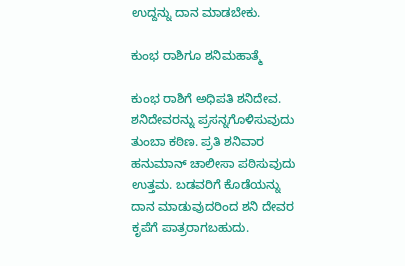ಉದ್ದನ್ನು ದಾನ ಮಾಡಬೇಕು.

ಕುಂಭ ರಾಶಿಗೂ ಶನಿಮಹಾತ್ಮೆ

ಕುಂಭ ರಾಶಿಗೆ ಅಧಿಪತಿ ಶನಿದೇವ. ಶನಿದೇವರನ್ನು ಪ್ರಸನ್ನಗೊಳಿಸುವುದು ತುಂಬಾ ಕಠಿಣ. ಪ್ರತಿ ಶನಿವಾರ ಹನುಮಾನ್ ಚಾಲೀಸಾ ಪಠಿಸುವುದು ಉತ್ತಮ. ಬಡವರಿಗೆ ಕೊಡೆಯನ್ನು ದಾನ ಮಾಡುವುದರಿಂದ ಶನಿ ದೇವರ ಕೃಪೆಗೆ ಪಾತ್ರರಾಗಬಹುದು.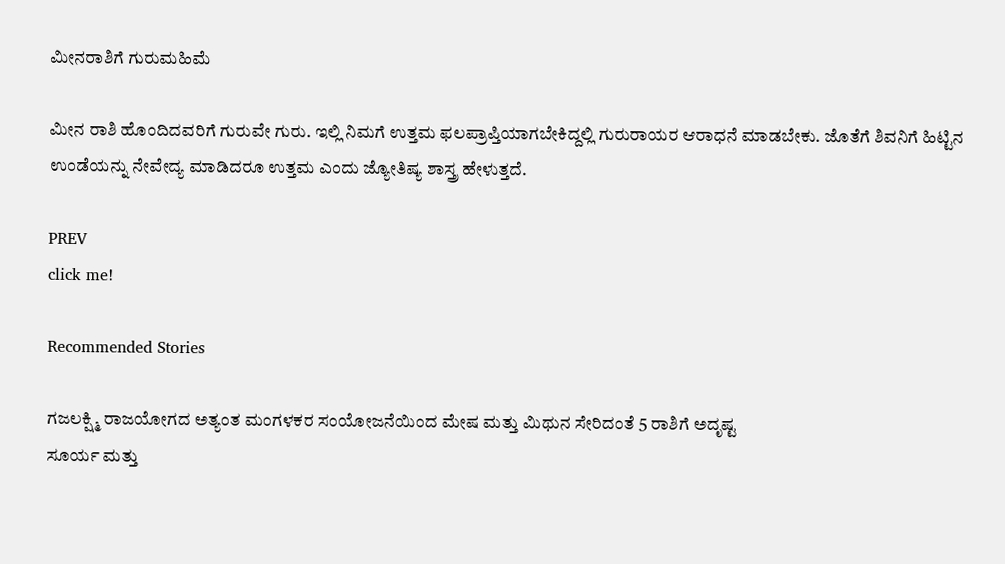ಮೀನರಾಶಿಗೆ ಗುರುಮಹಿಮೆ

ಮೀನ ರಾಶಿ ಹೊಂದಿದವರಿಗೆ ಗುರುವೇ ಗುರು. ಇಲ್ಲಿ ನಿಮಗೆ ಉತ್ತಮ ಫಲಪ್ರಾಪ್ತಿಯಾಗಬೇಕಿದ್ದಲ್ಲಿ ಗುರುರಾಯರ ಆರಾಧನೆ ಮಾಡಬೇಕು. ಜೊತೆಗೆ ಶಿವನಿಗೆ ಹಿಟ್ಟಿನ ಉಂಡೆಯನ್ನು ನೇವೇದ್ಯ ಮಾಡಿದರೂ ಉತ್ತಮ ಎಂದು ಜ್ಯೋತಿಷ್ಯ ಶಾಸ್ತ್ರ ಹೇಳುತ್ತದೆ.

PREV
click me!

Recommended Stories

ಗಜಲಕ್ಷ್ಮಿ ರಾಜಯೋಗದ ಅತ್ಯಂತ ಮಂಗಳಕರ ಸಂಯೋಜನೆಯಿಂದ ಮೇಷ ಮತ್ತು ಮಿಥುನ ಸೇರಿದಂತೆ 5 ರಾಶಿಗೆ ಅದೃಷ್ಟ
ಸೂರ್ಯ ಮತ್ತು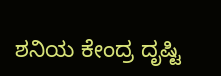ಶನಿಯ ಕೇಂದ್ರ ದೃಷ್ಟಿ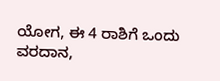ಯೋಗ, ಈ 4 ರಾಶಿಗೆ ಒಂದು ವರದಾನ,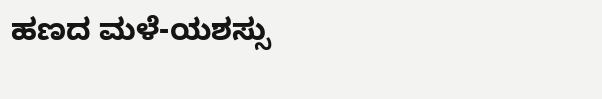ಹಣದ ಮಳೆ-ಯಶಸ್ಸು